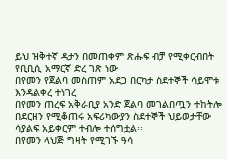ይህ ዝቅተኛ ዳታን በመጠቀም ጽሑፍ ብቻ የሚቀርብበት የቢቢሲ አማርኛ ድረ ገጽ ነው
በየመን የጀልባ መስጠም አደጋ በርካታ ስደተኞች ሳይሞቱ እንዳልቀረ ተነገረ
በየመን ጠረፍ አቅራቢያ አንድ ጀልባ መገልበጧን ተከትሎ በደርዘን የሚቆጠሩ አፍሪካውያን ስደተኞች ህይወታቸው ሳያልፍ አይቀርም ተብሎ ተሰግቷል፡፡
በየመን ላህጅ ግዛት የሚገኙ ዓሳ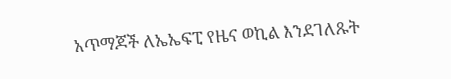አጥማጆች ለኤኤፍፒ የዜና ወኪል እንደገለጹት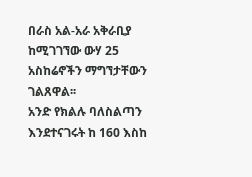በራስ አል-አራ አቅራቢያ ከሚገገኘው ውሃ 25 አስከሬኖችን ማግኘታቸውን ገልጸዋል፡፡
አንድ የክልሉ ባለስልጣን እንደተናገሩት ከ 160 እስከ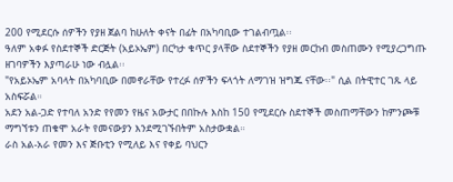200 የሚደርሱ ሰዎችን የያዘ ጀልባ ከሁለት ቀናት በፊት በአካባቢው ተገልብጧል፡፡
ዓለም አቀፉ የስደተኞች ድርጅት (አይኦኤም) በርካታ ቁጥር ያላቸው ስደተኞችን የያዘ መርከብ መስጠሙን የሚያረጋግጡ ዘገባዎችን እያጣራሁ ነው ብሏል፡፡
"የአይኦኤም አባላት በአካባቢው በመኖራቸው የተረፉ ሰዎችን ፍላጎት ለማገዝ ዝግጁ ናቸው፡፡" ሲል በትዊተር ገጹ ላይ አስፍሯል።
አደን አል-ጋድ የተባለ አንድ የየመን የዜና አውታር በበኩሉ እስከ 150 የሚደርሱ ስደተኞች መስጠማቸውን ከምንጮቹ ማግኘቱን ጠቁሞ አራት የመናውያን እንደሚገኙበትም አስታውቋል።
ራስ አል-አራ የመን እና ጅቡቲን የሚለይ እና የቀይ ባህርን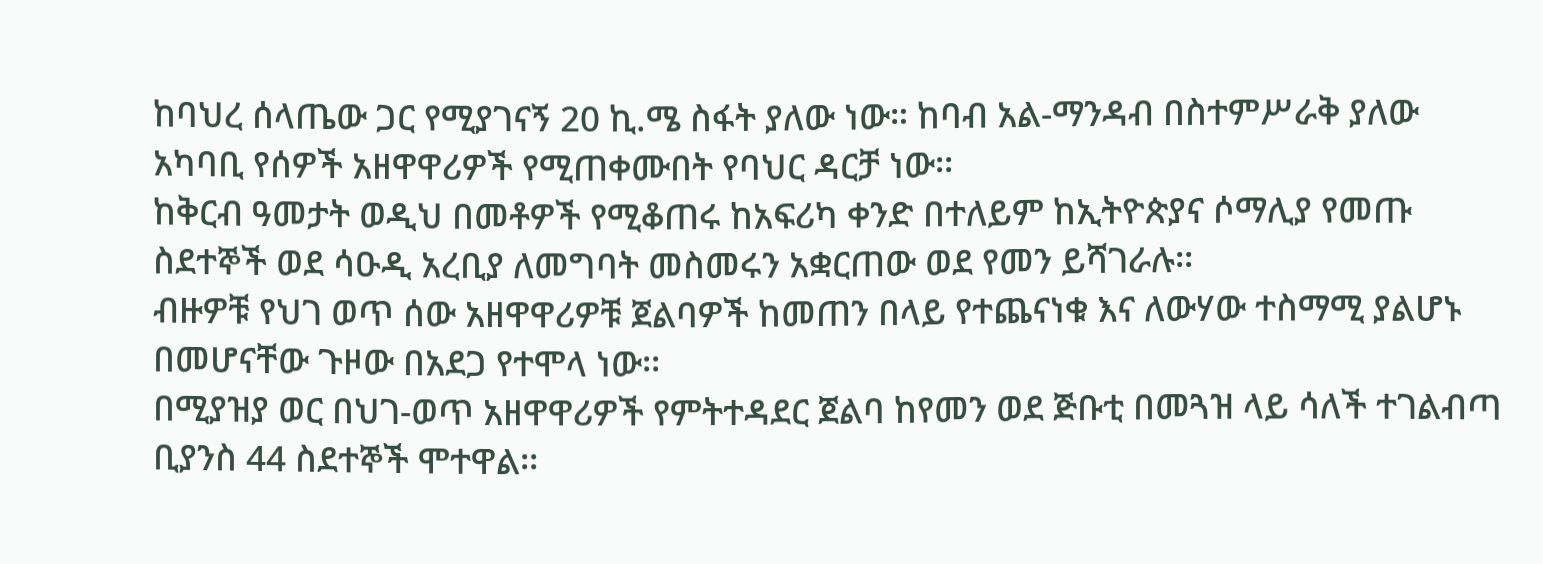ከባህረ ሰላጤው ጋር የሚያገናኝ 20 ኪ.ሜ ስፋት ያለው ነው። ከባብ አል-ማንዳብ በስተምሥራቅ ያለው አካባቢ የሰዎች አዘዋዋሪዎች የሚጠቀሙበት የባህር ዳርቻ ነው፡፡
ከቅርብ ዓመታት ወዲህ በመቶዎች የሚቆጠሩ ከአፍሪካ ቀንድ በተለይም ከኢትዮጵያና ሶማሊያ የመጡ ስደተኞች ወደ ሳዑዲ አረቢያ ለመግባት መስመሩን አቋርጠው ወደ የመን ይሻገራሉ፡፡
ብዙዎቹ የህገ ወጥ ሰው አዘዋዋሪዎቹ ጀልባዎች ከመጠን በላይ የተጨናነቁ እና ለውሃው ተስማሚ ያልሆኑ በመሆናቸው ጉዞው በአደጋ የተሞላ ነው፡፡
በሚያዝያ ወር በህገ-ወጥ አዘዋዋሪዎች የምትተዳደር ጀልባ ከየመን ወደ ጅቡቲ በመጓዝ ላይ ሳለች ተገልብጣ ቢያንስ 44 ስደተኞች ሞተዋል፡፡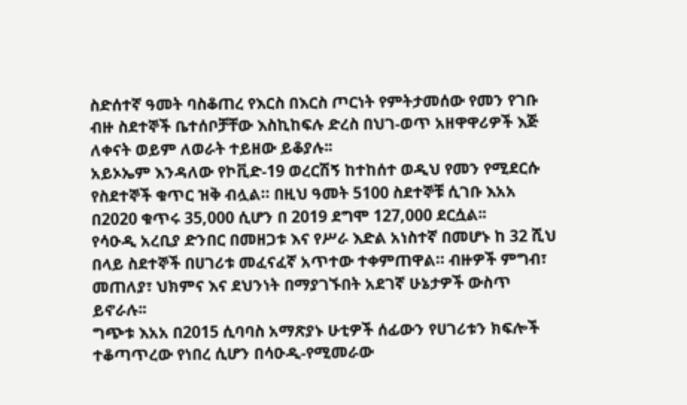ስድሰተኛ ዓመት ባስቆጠረ የእርስ በእርስ ጦርነት የምትታመሰው የመን የገቡ ብዙ ስደተኞች ቤተሰቦቻቸው እስኪከፍሉ ድረስ በህገ-ወጥ አዘዋዋሪዎች እጅ ለቀናት ወይም ለወራት ተይዘው ይቆያሉ፡፡
አይኦኤም እንዳለው የኮቪድ-19 ወረርሽኝ ከተከሰተ ወዲህ የመን የሚደርሱ የስደተኞች ቁጥር ዝቅ ብሏል። በዚህ ዓመት 5100 ስደተኞቹ ሲገቡ እአአ በ2020 ቁጥሩ 35,000 ሲሆን በ 2019 ደግሞ 127,000 ደርሷል፡፡
የሳዑዲ አረቢያ ድንበር በመዘጋቱ እና የሥራ እድል አነስተኛ በመሆኑ ከ 32 ሺህ በላይ ስደተኞች በሀገሪቱ መፈናፈኛ አጥተው ተቀምጠዋል። ብዙዎች ምግብ፣ መጠለያ፣ ህክምና እና ደህንነት በማያገኙበት አደገኛ ሁኔታዎች ውስጥ ይኖራሉ፡፡
ግጭቱ እአአ በ2015 ሲባባስ አማጽያኑ ሁቲዎች ሰፊውን የሀገሪቱን ክፍሎች ተቆጣጥረው የነበረ ሲሆን በሳዑዲ-የሚመራው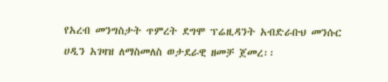የአረብ መንግስታት ጥምረት ደግሞ ፕሬዚዳንት አብድራቡህ መንሱር ሀዲን አገዛዝ ለማስመለስ ወታደራዊ ዘመቻ ጀመረ፡፡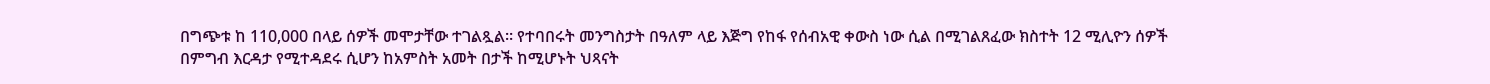በግጭቱ ከ 110,000 በላይ ሰዎች መሞታቸው ተገልጿል። የተባበሩት መንግስታት በዓለም ላይ እጅግ የከፋ የሰብአዊ ቀውስ ነው ሲል በሚገልጸፈው ክስተት 12 ሚሊዮን ሰዎች በምግብ እርዳታ የሚተዳደሩ ሲሆን ከአምስት አመት በታች ከሚሆኑት ህጻናት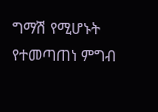ግማሽ የሚሆኑት የተመጣጠነ ምግብ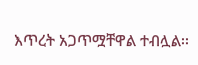እጥረት አጋጥሟቸዋል ተብሏል፡፡